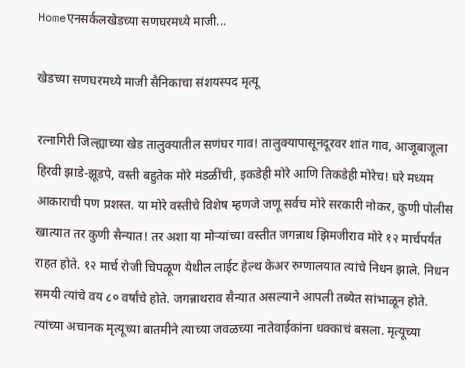Homeएनसर्कलखेडच्या सणघरमध्ये माजी...

खेडच्या सणघरमध्ये माजी सैनिकाचा संशयस्पद मृत्यू

रत्नागिरी जिल्ह्याच्या खेड तालुक्यातील सणंघर गाव! तालुक्यापासूनदूरवर शांत गाव, आजूबाजूला हिरवी झाडे-झूडपे, वस्ती बहुतेक मोरे मंडळींची, इकडेही मोरे आणि तिकडेही मोरेच! घरे मध्यम आकाराची पण प्रशस्त. या मोरे वस्तीचे विशेष म्हणजे जणू सर्वच मोरे सरकारी नोकर, कुणी पोलीस खात्यात तर कुणी सैन्यात! तर अशा या मोऱ्यांच्या वस्तीत जगन्नाथ झिमजीराव मोरे १२ मार्चपर्यंत राहत होते. १२ मार्च रोजी चिपळूण येथील लाईट हेल्थ केअर रुग्णालयात त्यांचे निधन झाले. निधन समयी त्यांचे वय ८० वर्षांचे होते. जगन्नाथराव सैन्यात असल्याने आपली तब्येत सांभाळून होते. त्यांच्या अचानक मृत्यूच्या बातमीने त्याच्या जवळच्या नातेवाईकांना धक्काचं बसला. मृत्यूच्या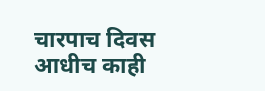चारपाच दिवस आधीच काही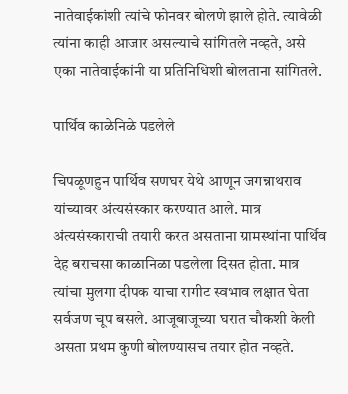नातेवाईकांशी त्यांचे फोनवर बोलणे झाले होते. त्यावेळी त्यांना काही आजार असल्याचे सांगितले नव्हते, असे एका नातेवाईकांनी या प्रतिनिधिशी बोलताना सांगितले.

पार्थिव काळेनिळे पडलेले

चिपळूणहुन पार्थिव सणघर येथे आणून जगन्नाथराव यांच्यावर अंत्यसंस्कार करण्यात आले. मात्र अंत्यसंस्काराची तयारी करत असताना ग्रामस्थांना पार्थिव देह बराचसा काळानिळा पडलेला दिसत होता. मात्र त्यांचा मुलगा दीपक याचा रागीट स्वभाव लक्षात घेता सर्वजण चूप बसले. आजूबाजूच्या घरात चौकशी केली असता प्रथम कुणी बोलण्यासच तयार होत नव्हते.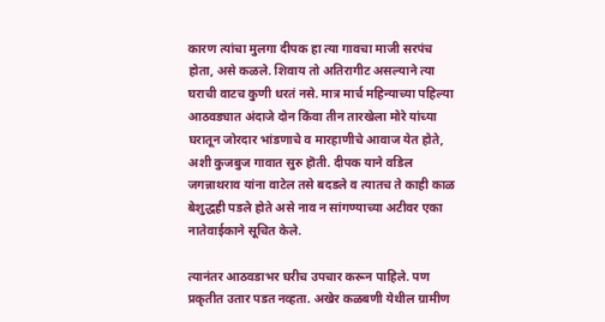कारण त्यांचा मुलगा दीपक हा त्या गावचा माजी सरपंच होता, असे कळले. शिवाय तो अतिरागीट असल्याने त्या घराची वाटच कुणी धरतं नसे. मात्र मार्च महिन्याच्या पहिल्या आठवड्यात अंदाजे दोन किंवा तीन तारखेला मोरे यांच्या घरातून जोरदार भांडणाचे व मारहाणीचे आवाज येत होते, अशी कुजबुज गावात सुरु हॊती. दीपक याने वडिल जगन्नाथराव यांना वाटेल तसे बदडले व त्यातच ते काही काळ बेशुद्धही पडले होते असे नाव न सांगण्याच्या अटीवर एका नातेवाईकाने सूचित केले.

त्यानंतर आठवडाभर घरीच उपचार करून पाहिले. पण प्रकृतीत उतार पडत नव्हता. अखेर कळबणी येथील ग्रामीण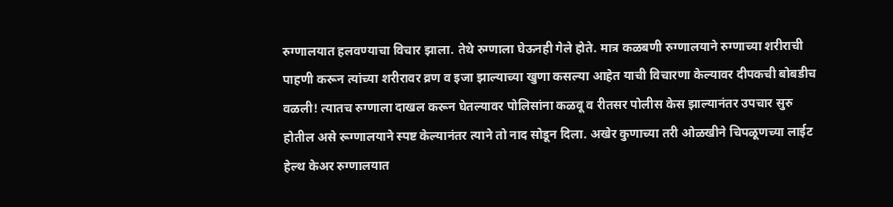रुग्णालयात हलवण्याचा विचार झाला. तेथे रुग्णाला घेऊनही गेले होते. मात्र कळबणी रुग्णालयाने रुग्णाच्या शरीराची पाहणी करून त्यांच्या शरीरावर व्रण व इजा झाल्याच्या खुणा कसल्या आहेत याची विचारणा केल्यावर दीपकची बोबडीच वळली! त्यातच रुग्णाला दाखल करून घेतल्यावर पोलिसांना कळवू व रीतसर पोलीस केस झाल्यानंतर उपचार सुरु होतील असे रूग्णालयाने स्पष्ट केल्यानंतर त्याने तो नाद सोडून दिला. अखेर कुणाच्या तरी ओळखीने चिपळूणच्या लाईट हेल्थ केअर रुग्णालयात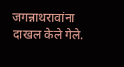जगन्नाथरावांना दाखल केले गेले.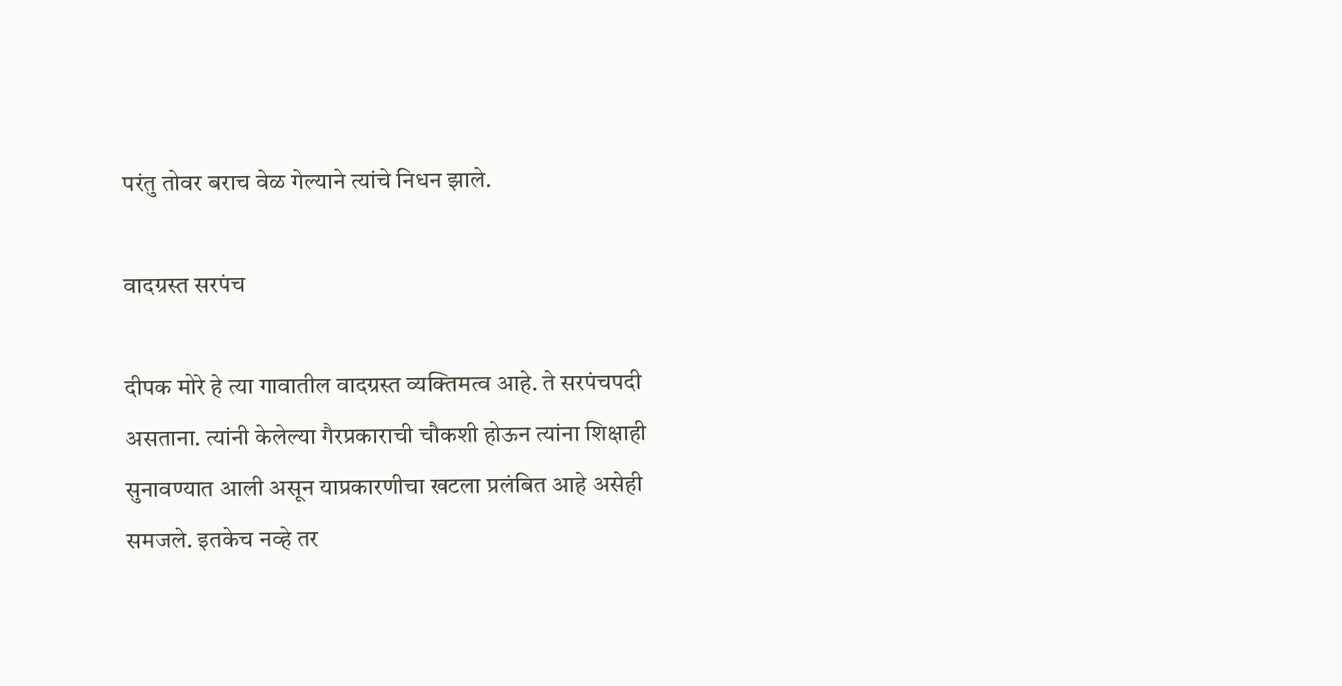परंतु तोवर बराच वेळ गेल्याने त्यांचे निधन झाले.

वादग्रस्त सरपंच

दीपक मोरे हे त्या गावातील वादग्रस्त व्यक्तिमत्व आहे. ते सरपंचपदी असताना. त्यांनी केलेल्या गैरप्रकाराची चौकशी होऊन त्यांना शिक्षाही सुनावण्यात आली असून याप्रकारणीचा खटला प्रलंबित आहे असेही समजले. इतकेच नव्हे तर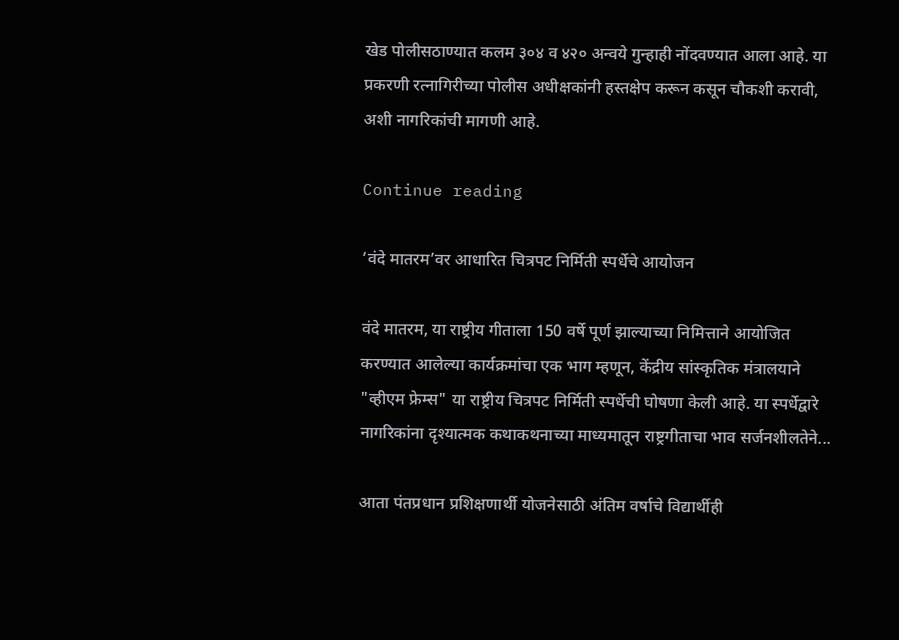खेड पोलीसठाण्यात कलम ३०४ व ४२० अन्वये गुन्हाही नोंदवण्यात आला आहे. या प्रकरणी रत्नागिरीच्या पोलीस अधीक्षकांनी हस्तक्षेप करून कसून चौकशी करावी, अशी नागरिकांची मागणी आहे.

Continue reading

‘वंदे मातरम’वर आधारित चित्रपट निर्मिती स्पर्धेचे आयोजन

वंदे मातरम, या राष्ट्रीय गीताला 150 वर्षे पूर्ण झाल्याच्या निमित्ताने आयोजित करण्यात आलेल्या कार्यक्रमांचा एक भाग म्हणून, केंद्रीय सांस्कृतिक मंत्रालयाने "व्हीएम फ्रेम्स" या राष्ट्रीय चित्रपट निर्मिती स्पर्धेची घोषणा केली आहे. या स्पर्धेद्वारे नागरिकांना दृश्यात्मक कथाकथनाच्या माध्यमातून राष्ट्रगीताचा भाव सर्जनशीलतेने...

आता पंतप्रधान प्रशिक्षणार्थी योजनेसाठी अंतिम वर्षाचे विद्यार्थीही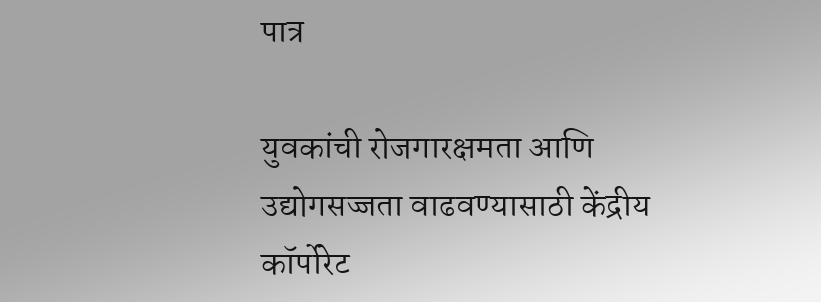पात्र

युवकांची रोजगारक्षमता आणि उद्योगसज्जता वाढवण्यासाठी केंद्रीय कॉर्पोरेट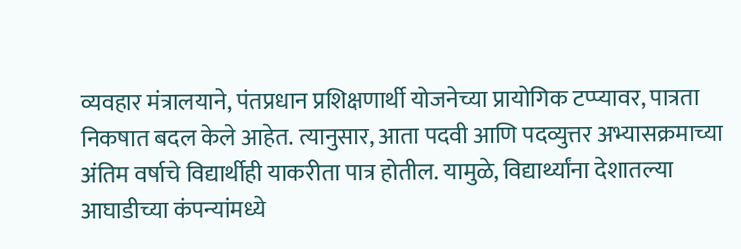व्यवहार मंत्रालयाने, पंतप्रधान प्रशिक्षणार्थी योजनेच्या प्रायोगिक टप्प्यावर, पात्रता निकषात बदल केले आहेत. त्यानुसार, आता पदवी आणि पदव्युत्तर अभ्यासक्रमाच्या अंतिम वर्षाचे विद्यार्थीही याकरीता पात्र होतील. यामुळे, विद्यार्थ्यांना देशातल्या आघाडीच्या कंपन्यांमध्ये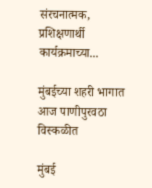संरचनात्मक, प्रशिक्षणार्थी कार्यक्रमाच्या...

मुंबईच्या शहरी भागात आज पाणीपुरवठा विस्कळीत

मुंबई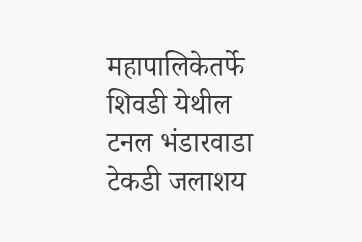महापालिकेतर्फे शिवडी येथील टनल भंडारवाडा टेकडी जलाशय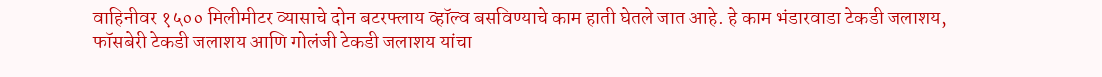वाहिनीवर १५०० मिलीमीटर व्यासाचे दोन बटरफ्लाय व्हॉल्व बसविण्याचे काम हाती घेतले जात आहे. हे काम भंडारवाडा टेकडी जलाशय, फॉसबेरी टेकडी जलाशय आणि गोलंजी टेकडी जलाशय यांचा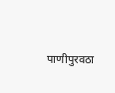पाणीपुरवठा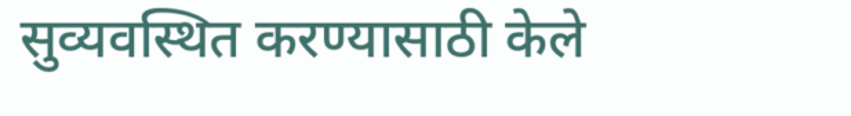सुव्यवस्थित करण्यासाठी केले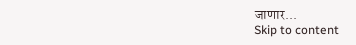जाणार...
Skip to content